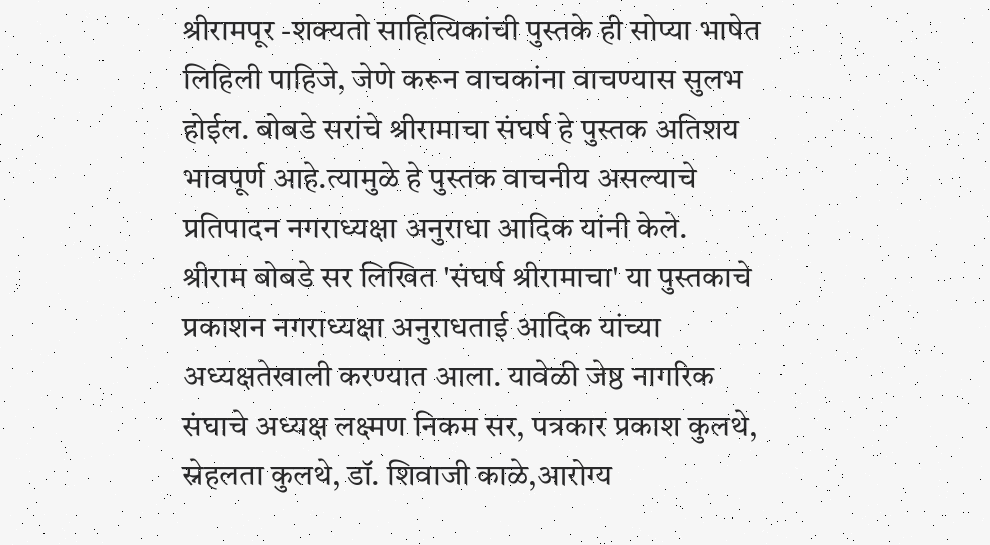श्रीरामपूर -शक्यतो साहित्यिकांची पुस्तके ही सोप्या भाषेत लिहिली पाहिजे, जेणे करून वाचकांना वाचण्यास सुलभ होईल. बोबडे सरांचे श्रीरामाचा संघर्ष हे पुस्तक अतिशय भावपूर्ण आहे.त्यामुळे हे पुस्तक वाचनीय असल्याचे प्रतिपादन नगराध्यक्षा अनुराधा आदिक यांनी केले.
श्रीराम बोबडे सर लिखित 'संघर्ष श्रीरामाचा' या पुस्तकाचे प्रकाशन नगराध्यक्षा अनुराधताई आदिक यांच्या अध्यक्षतेखाली करण्यात आला. यावेळी जेष्ठ नागरिक संघाचे अध्यक्ष लक्ष्मण निकम सर, पत्रकार प्रकाश कुलथे, स्नेहलता कुलथे, डॉ. शिवाजी काळे,आरोग्य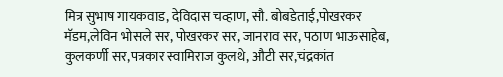मित्र सुभाष गायकवाड, देविदास चव्हाण, सौ. बोबडेताई,पोखरकर मॅडम,लेविन भोसले सर, पोखरकर सर, जानराव सर, पठाण भाऊसाहेब, कुलकर्णी सर,पत्रकार स्वामिराज कुलथे, औटी सर,चंद्रकांत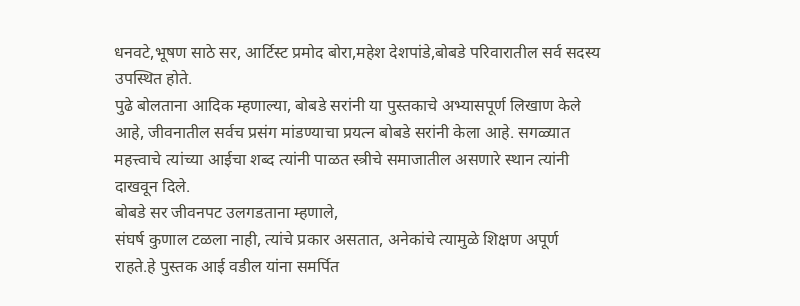धनवटे,भूषण साठे सर, आर्टिस्ट प्रमोद बोरा,महेश देशपांडे,बोबडे परिवारातील सर्व सदस्य उपस्थित होते.
पुढे बोलताना आदिक म्हणाल्या, बोबडे सरांनी या पुस्तकाचे अभ्यासपूर्ण लिखाण केले आहे, जीवनातील सर्वच प्रसंग मांडण्याचा प्रयत्न बोबडे सरांनी केला आहे. सगळ्यात महत्त्वाचे त्यांच्या आईचा शब्द त्यांनी पाळत स्त्रीचे समाजातील असणारे स्थान त्यांनी दाखवून दिले.
बोबडे सर जीवनपट उलगडताना म्हणाले,
संघर्ष कुणाल टळला नाही, त्यांचे प्रकार असतात, अनेकांचे त्यामुळे शिक्षण अपूर्ण
राहते.हे पुस्तक आई वडील यांना समर्पित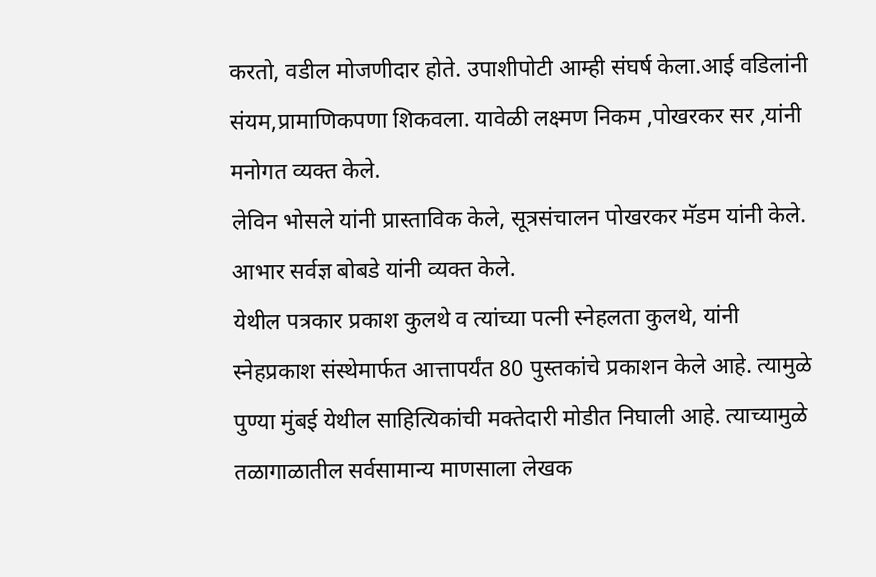करतो, वडील मोजणीदार होते. उपाशीपोटी आम्ही संघर्ष केला.आई वडिलांनी संयम,प्रामाणिकपणा शिकवला. यावेळी लक्ष्मण निकम ,पोखरकर सर ,यांनी मनोगत व्यक्त केले.
लेविन भोसले यांनी प्रास्ताविक केले, सूत्रसंचालन पोखरकर मॅडम यांनी केले.
आभार सर्वज्ञ बोबडे यांनी व्यक्त केले.
येथील पत्रकार प्रकाश कुलथे व त्यांच्या पत्नी स्नेहलता कुलथे, यांनी स्नेहप्रकाश संस्थेमार्फत आत्तापर्यंत 80 पुस्तकांचे प्रकाशन केले आहे. त्यामुळे पुण्या मुंबई येथील साहित्यिकांची मक्तेदारी मोडीत निघाली आहे. त्याच्यामुळे तळागाळातील सर्वसामान्य माणसाला लेखक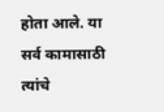होता आले. या सर्व कामासाठी त्यांचे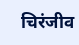चिरंजीव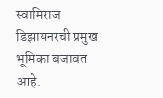स्वामिराज डिझायनरची प्रमुख भूमिका बजावत आहे.